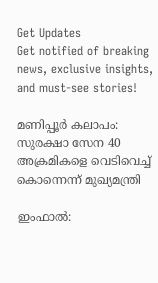Get Updates
Get notified of breaking news, exclusive insights, and must-see stories!

മണിപ്പൂര്‍ കലാപം: സുരക്ഷാ സേന 40 അക്രമികളെ വെടിവെച്ച് കൊന്നെന്ന് മുഖ്യമന്ത്രി

ഇംഫാല്‍: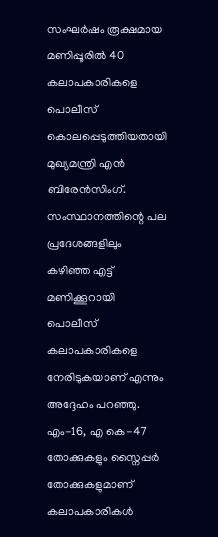സംഘര്‍ഷം രൂക്ഷമായ മണിപ്പൂരില്‍ 40 കലാപകാരികളെ പൊലീസ് കൊലപ്പെടുത്തിയതായി മുഖ്യമന്ത്രി എന്‍ ബിരേന്‍സിംഗ്. സംസ്ഥാനത്തിന്റെ പല പ്രദേശങ്ങളിലും കഴിഞ്ഞ എട്ട് മണിക്കൂറായി പൊലീസ് കലാപകാരികളെ നേരിടുകയാണ് എന്നും അദ്ദേഹം പറഞ്ഞു. എം-16, എ കെ-47 തോക്കുകളും സ്നൈപ്പര്‍ തോക്കുകളുമാണ് കലാപകാരികള്‍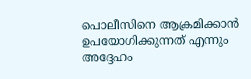പൊലീസിനെ ആക്രമിക്കാന്‍ ഉപയോഗിക്കുന്നത് എന്നും അദ്ദേഹം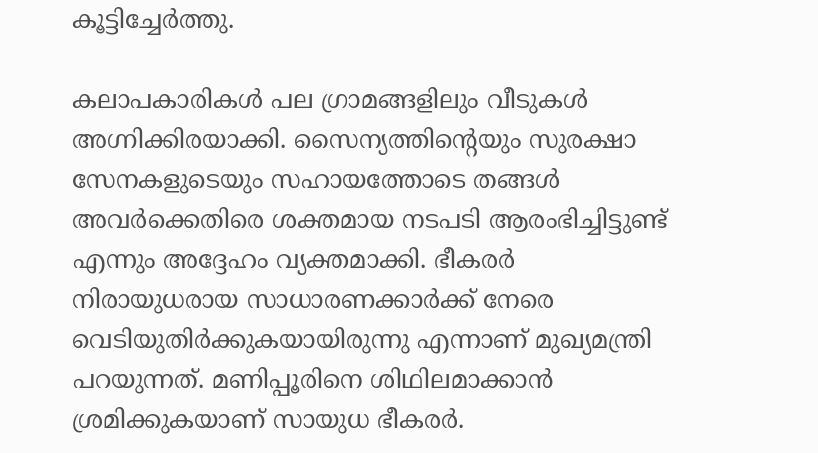കൂട്ടിച്ചേര്‍ത്തു.

കലാപകാരികള്‍ പല ഗ്രാമങ്ങളിലും വീടുകള്‍ അഗ്നിക്കിരയാക്കി. സൈന്യത്തിന്റെയും സുരക്ഷാ സേനകളുടെയും സഹായത്തോടെ തങ്ങള്‍ അവര്‍ക്കെതിരെ ശക്തമായ നടപടി ആരംഭിച്ചിട്ടുണ്ട് എന്നും അദ്ദേഹം വ്യക്തമാക്കി. ഭീകരര്‍ നിരായുധരായ സാധാരണക്കാര്‍ക്ക് നേരെ വെടിയുതിര്‍ക്കുകയായിരുന്നു എന്നാണ് മുഖ്യമന്ത്രി പറയുന്നത്. മണിപ്പൂരിനെ ശിഥിലമാക്കാന്‍ ശ്രമിക്കുകയാണ് സായുധ ഭീകരര്‍.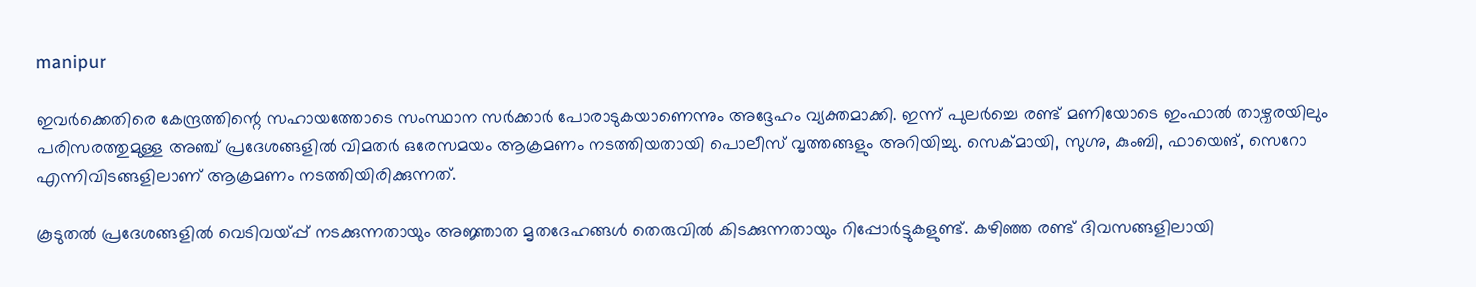manipur

ഇവര്‍ക്കെതിരെ കേന്ദ്രത്തിന്റെ സഹായത്തോടെ സംസ്ഥാന സര്‍ക്കാര്‍ പോരാടുകയാണെന്നും അദ്ദേഹം വ്യക്തമാക്കി. ഇന്ന് പുലര്‍ച്ചെ രണ്ട് മണിയോടെ ഇംഫാല്‍ താഴ്വരയിലും പരിസരത്തുമുള്ള അഞ്ച് പ്രദേശങ്ങളില്‍ വിമതര്‍ ഒരേസമയം ആക്രമണം നടത്തിയതായി പൊലീസ് വൃത്തങ്ങളും അറിയിച്ചു. സെക്മായി, സുഗ്നു, കുംബി, ഫായെങ്, സെറോ എന്നിവിടങ്ങളിലാണ് ആക്രമണം നടത്തിയിരിക്കുന്നത്.

കൂടുതല്‍ പ്രദേശങ്ങളില്‍ വെടിവയ്പ്പ് നടക്കുന്നതായും അജ്ഞാത മൃതദേഹങ്ങള്‍ തെരുവില്‍ കിടക്കുന്നതായും റിപ്പോര്‍ട്ടുകളുണ്ട്. കഴിഞ്ഞ രണ്ട് ദിവസങ്ങളിലായി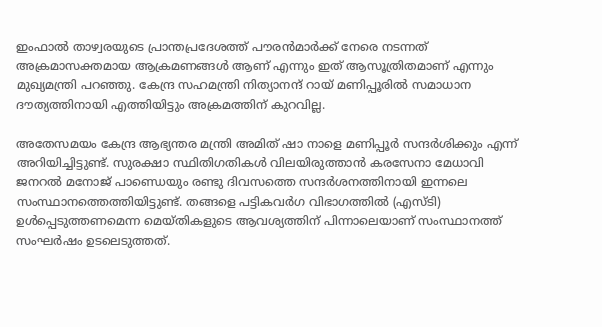ഇംഫാല്‍ താഴ്വരയുടെ പ്രാന്തപ്രദേശത്ത് പൗരന്‍മാര്‍ക്ക് നേരെ നടന്നത് അക്രമാസക്തമായ ആക്രമണങ്ങള്‍ ആണ് എന്നും ഇത് ആസൂത്രിതമാണ് എന്നും മുഖ്യമന്ത്രി പറഞ്ഞു. കേന്ദ്ര സഹമന്ത്രി നിത്യാനന്ദ് റായ് മണിപ്പൂരില്‍ സമാധാന ദൗത്യത്തിനായി എത്തിയിട്ടും അക്രമത്തിന് കുറവില്ല.

അതേസമയം കേന്ദ്ര ആഭ്യന്തര മന്ത്രി അമിത് ഷാ നാളെ മണിപ്പൂര്‍ സന്ദര്‍ശിക്കും എന്ന് അറിയിച്ചിട്ടുണ്ട്. സുരക്ഷാ സ്ഥിതിഗതികള്‍ വിലയിരുത്താന്‍ കരസേനാ മേധാവി ജനറല്‍ മനോജ് പാണ്ഡെയും രണ്ടു ദിവസത്തെ സന്ദര്‍ശനത്തിനായി ഇന്നലെ സംസ്ഥാനത്തെത്തിയിട്ടുണ്ട്. തങ്ങളെ പട്ടികവര്‍ഗ വിഭാഗത്തില്‍ (എസ്ടി) ഉള്‍പ്പെടുത്തണമെന്ന മെയ്തികളുടെ ആവശ്യത്തിന് പിന്നാലെയാണ് സംസ്ഥാനത്ത് സംഘര്‍ഷം ഉടലെടുത്തത്.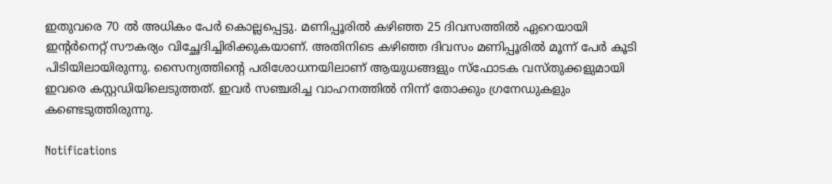ഇതുവരെ 70 ല്‍ അധികം പേര്‍ കൊല്ലപ്പെട്ടു. മണിപ്പൂരില്‍ കഴിഞ്ഞ 25 ദിവസത്തില്‍ ഏറെയായി ഇന്റര്‍നെറ്റ് സൗകര്യം വിച്ഛേദിച്ചിരിക്കുകയാണ്. അതിനിടെ കഴിഞ്ഞ ദിവസം മണിപ്പൂരില്‍ മൂന്ന് പേര്‍ കൂടി പിടിയിലായിരുന്നു. സൈന്യത്തിന്റെ പരിശോധനയിലാണ് ആയുധങ്ങളും സ്‌ഫോടക വസ്തുക്കളുമായി ഇവരെ കസ്റ്റഡിയിലെടുത്തത്. ഇവര്‍ സഞ്ചരിച്ച വാഹനത്തില്‍ നിന്ന് തോക്കും ഗ്രനേഡുകളും കണ്ടെടുത്തിരുന്നു.

Notifications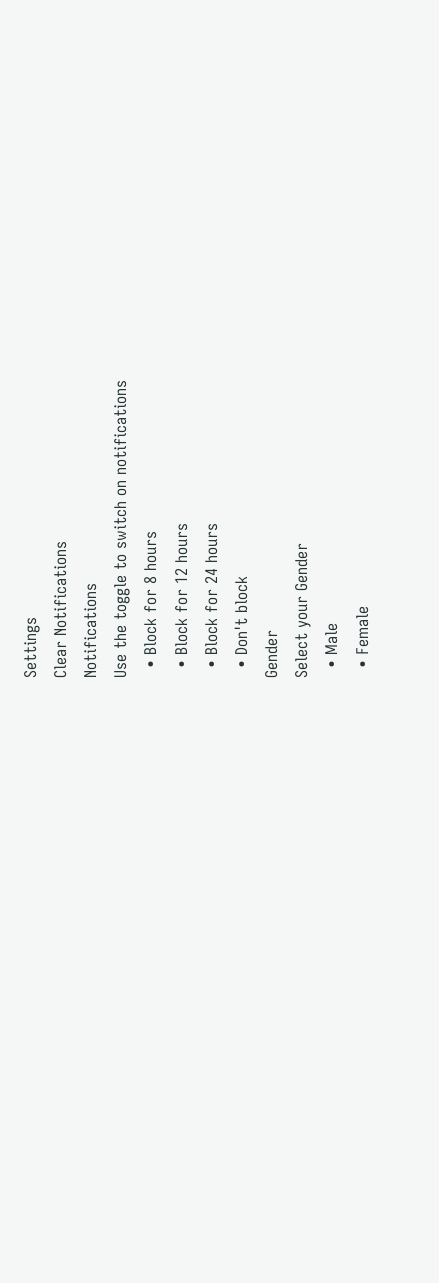Settings
Clear Notifications
Notifications
Use the toggle to switch on notifications
  • Block for 8 hours
  • Block for 12 hours
  • Block for 24 hours
  • Don't block
Gender
Select your Gender
  • Male
  • Female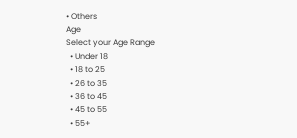• Others
Age
Select your Age Range
  • Under 18
  • 18 to 25
  • 26 to 35
  • 36 to 45
  • 45 to 55
  • 55+